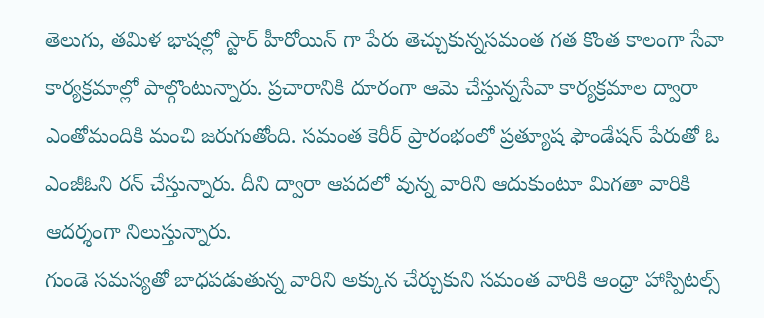తెలుగు, తమిళ భాషల్లో స్టార్ హీరోయిన్ గా పేరు తెచ్చుకున్నసమంత గత కొంత కాలంగా సేవా కార్యక్రమాల్లో పాల్గొంటున్నారు. ప్రచారానికి దూరంగా ఆమె చేస్తున్నసేవా కార్యక్రమాల ద్వారా ఎంతోమందికి మంచి జరుగుతోంది. సమంత కెరీర్ ప్రారంభంలో ప్రత్యూష ఫౌండేషన్ పేరుతో ఓ ఎంజీఓని రన్ చేస్తున్నారు. దీని ద్వారా ఆపదలో వున్న వారిని ఆదుకుంటూ మిగతా వారికి ఆదర్శంగా నిలుస్తున్నారు.
గుండె సమస్యతో బాధపడుతున్న వారిని అక్కున చేర్చుకుని సమంత వారికి ఆంధ్రా హాస్పిటల్స్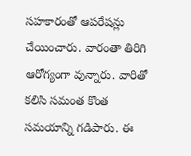సహకారంతో ఆపరేషన్లు చేయించారు. వారంతా తిరిగి ఆరోగ్యంగా వున్నారు. వారితో కలిసి సమంత కొంత సమయాన్ని గడిపారు. ఈ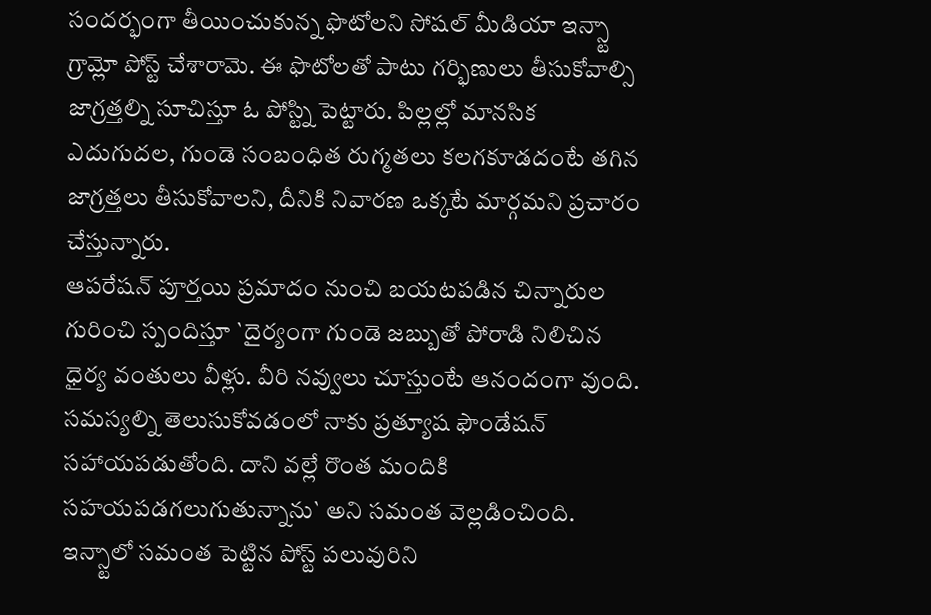సందర్భంగా తీయించుకున్న ఫొటోలని సోషల్ మీడియా ఇన్స్టా గ్రామ్లో పోస్ట్ చేశారామె. ఈ ఫొటోలతో పాటు గర్భిణులు తీసుకోవాల్సి జాగ్రత్తల్ని సూచిస్తూ ఓ పోస్ట్ని పెట్టారు. పిల్లల్లో మానసిక ఎదుగుదల, గుండె సంబంధిత రుగ్మతలు కలగకూడదంటే తగిన జాగ్రత్తలు తీసుకోవాలని, దీనికి నివారణ ఒక్కటే మార్గమని ప్రచారం చేస్తున్నారు.
ఆపరేషన్ పూర్తయి ప్రమాదం నుంచి బయటపడిన చిన్నారుల గురించి స్పందిస్తూ `దైర్యంగా గుండె జబ్బుతో పోరాడి నిలిచిన ధైర్య వంతులు వీళ్లు. వీరి నవ్వులు చూస్తుంటే ఆనందంగా వుంది. సమస్యల్ని తెలుసుకోవడంలో నాకు ప్రత్యూష ఫౌండేషన్ సహాయపడుతోంది. దాని వల్లే రొంత మందికి సహయపడగలుగుతున్నాను` అని సమంత వెల్లడించింది. ఇన్స్టాలో సమంత పెట్టిన పోస్ట్ పలువురిని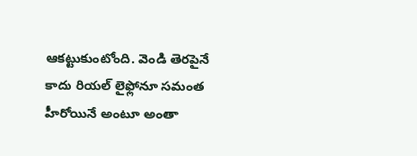ఆకట్టుకుంటోంది. వెండి తెరపైనే కాదు రియల్ లైఫ్లోనూ సమంత హీరోయినే అంటూ అంతా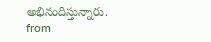అభినందిస్తున్నారు.
from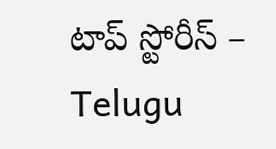టాప్ స్టోరీస్ – Telugu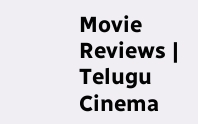Movie Reviews | Telugu Cinema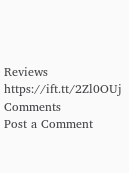Reviews https://ift.tt/2Zl0OUj
Comments
Post a Comment